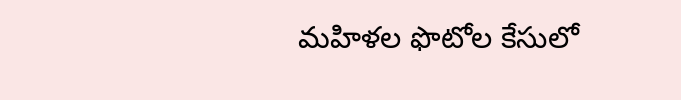మహిళల ఫొటోల కేసులో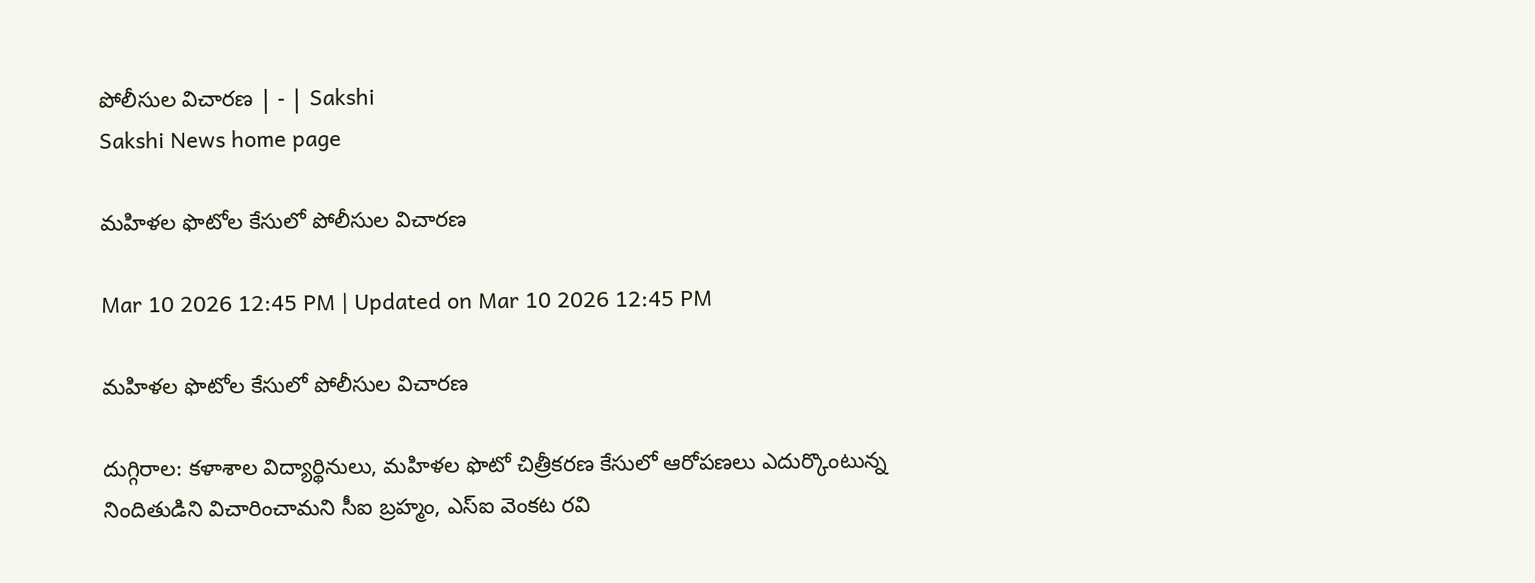పోలీసుల విచారణ | - | Sakshi
Sakshi News home page

మహిళల ఫొటోల కేసులో పోలీసుల విచారణ

Mar 10 2026 12:45 PM | Updated on Mar 10 2026 12:45 PM

మహిళల ఫొటోల కేసులో పోలీసుల విచారణ

దుగ్గిరాల: కళాశాల విద్యార్థినులు, మహిళల ఫొటో చిత్రీకరణ కేసులో ఆరోపణలు ఎదుర్కొంటున్న నిందితుడిని విచారించామని సీఐ బ్రహ్మం, ఎస్‌ఐ వెంకట రవి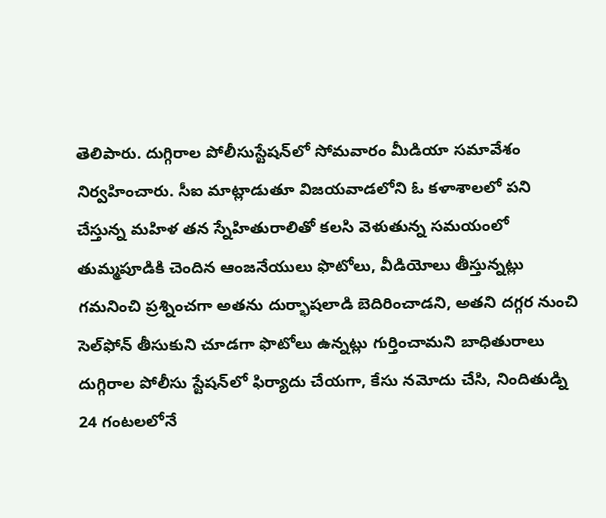తెలిపారు. దుగ్గిరాల పోలీసుస్టేషన్‌లో సోమవారం మీడియా సమావేశం నిర్వహించారు. సీఐ మాట్లాడుతూ విజయవాడలోని ఓ కళాశాలలో పని చేస్తున్న మహిళ తన స్నేహితురాలితో కలసి వెళుతున్న సమయంలో తుమ్మపూడికి చెందిన ఆంజనేయులు ఫొటోలు, వీడియోలు తీస్తున్నట్లు గమనించి ప్రశ్నించగా అతను దుర్భాషలాడి బెదిరించాడని, అతని దగ్గర నుంచి సెల్‌ఫోన్‌ తీసుకుని చూడగా ఫొటోలు ఉన్నట్లు గుర్తించామని బాధితురాలు దుగ్గిరాల పోలీసు స్టేషన్‌లో ఫిర్యాదు చేయగా, కేసు నమోదు చేసి, నిందితుడ్ని 24 గంటలలోనే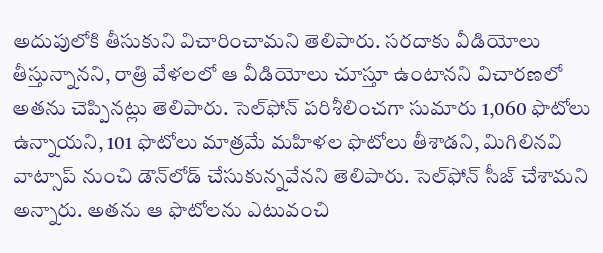అదుపులోకి తీసుకుని విచారించామని తెలిపారు. సరదాకు వీడియోలు తీస్తున్నానని, రాత్రి వేళలలో ఆ వీడియోలు చూస్తూ ఉంటానని విచారణలో అతను చెప్పినట్లు తెలిపారు. సెల్‌ఫోన్‌ పరిశీలించగా సుమారు 1,060 ఫొటోలు ఉన్నాయని, 101 ఫొటోలు మాత్రమే మహిళల ఫొటోలు తీశాడని, మిగిలినవి వాట్సాప్‌ నుంచి డౌన్‌లోడ్‌ చేసుకున్నవేనని తెలిపారు. సెల్‌ఫోన్‌ సీజ్‌ చేశామని అన్నారు. అతను ఆ ఫొటోలను ఎటువంచి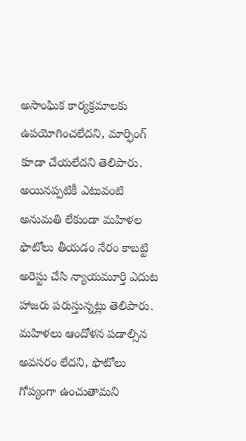అసాంఘిక కార్యక్రమాలకు ఉపయోగించలేదని, మార్ఫింగ్‌ కూడా చేయలేదని తెలిపారు. అయినప్పటికీ ఎటువంటి అనుమతి లేకుండా మహిళల ఫొటోలు తీయడం నేరం కాబట్టి అరెస్టు చేసి న్యాయమూర్తి ఎదుట హాజరు పరుస్తున్నట్లు తెలిపారు. మహిళలు ఆందోళన పడాల్సిన అవసరం లేదని, ఫొటోలు గోప్యంగా ఉంచుతామని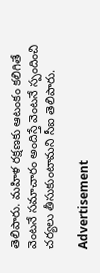తెలిపారు. మహిళ రక్షణకు ఆటంకం కలిగితే వెంటనే సమాచారం అందిస్తే వెంటనే స్పందించి చర్యలు తీసుకుంటామని సీఐ తెలిపారు.

Advertisement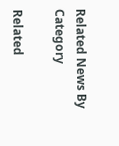Related News By Category

Related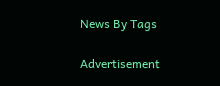News By Tags

Advertisement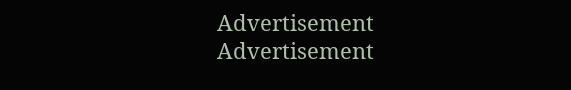Advertisement
Advertisement